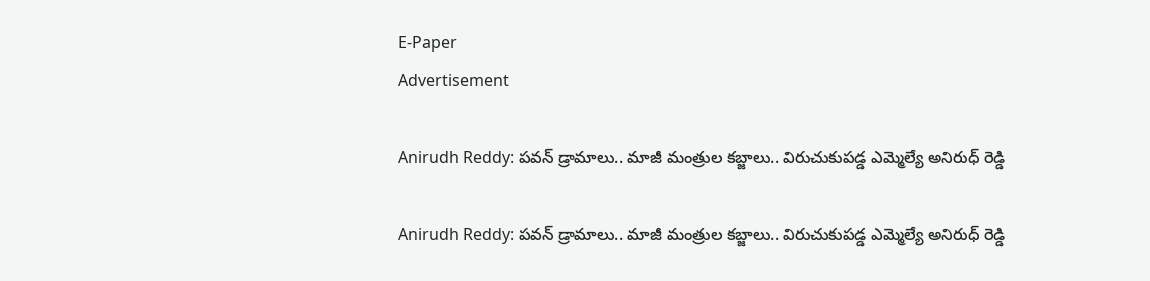E-Paper
Advertisement

Anirudh Reddy: పవన్ డ్రామాలు.. మాజీ మంత్రుల కబ్జాలు.. విరుచుకుపడ్డ ఎమ్మెల్యే అనిరుధ్ రెడ్డి

Anirudh Reddy: పవన్ డ్రామాలు.. మాజీ మంత్రుల కబ్జాలు.. విరుచుకుపడ్డ ఎమ్మెల్యే అనిరుధ్ రెడ్డి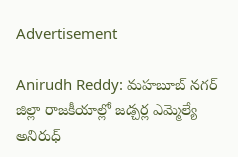Advertisement

Anirudh Reddy: మహబూబ్ నగర్ జిల్లా రాజకీయాల్లో జడ్చర్ల ఎమ్మెల్యే అనిరుధ్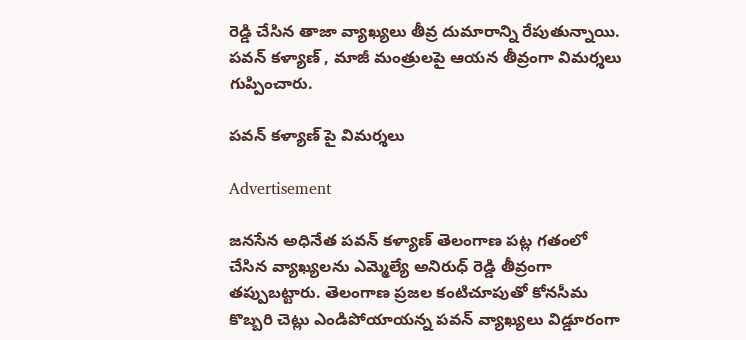రెడ్డి చేసిన తాజా వ్యాఖ్యలు తీవ్ర దుమారాన్ని రేపుతున్నాయి. పవన్ కళ్యాణ్ , మాజీ మంత్రులపై ఆయన తీవ్రంగా విమర్శలు గుప్పించారు.

పవన్ కళ్యాణ్ పై విమర్శలు

Advertisement

జనసేన అధినేత పవన్ కళ్యాణ్ తెలంగాణ పట్ల గతంలో చేసిన వ్యాఖ్యలను ఎమ్మెల్యే అనిరుధ్ రెడ్డి తీవ్రంగా తప్పుబట్టారు. తెలంగాణ ప్రజల కంటిచూపుతో కోనసీమ కొబ్బరి చెట్లు ఎండిపోయాయన్న పవన్ వ్యాఖ్యలు విడ్డూరంగా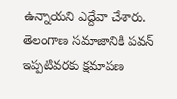ఉన్నాయని ఎద్దేవా చేశారు. తెలంగాణ సమాజానికి పవన్ ఇప్పటివరకు క్షమాపణ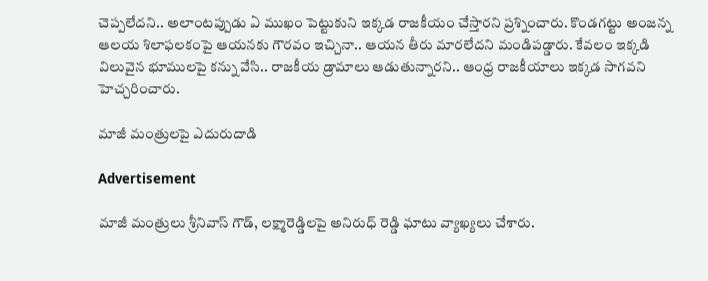చెప్పలేదని.. అలాంటప్పుడు ఏ ముఖం పెట్టుకుని ఇక్కడ రాజకీయం చేస్తారని ప్రశ్నించారు. కొండగట్టు అంజన్న ఆలయ శిలాఫలకంపై ఆయనకు గౌరవం ఇచ్చినా.. ఆయన తీరు మారలేదని మండిపడ్డారు. కేవలం ఇక్కడి విలువైన భూములపై కన్ను వేసి.. రాజకీయ డ్రామాలు ఆడుతున్నారని.. ఆంధ్ర రాజకీయాలు ఇక్కడ సాగవని హెచ్చరించారు.

మాజీ మంత్రులపై ఎదురుదాడి

Advertisement

మాజీ మంత్రులు శ్రీనివాస్ గౌడ్, లక్ష్మారెడ్డిలపై అనిరుధ్ రెడ్డి ఘాటు వ్యాఖ్యలు చేశారు.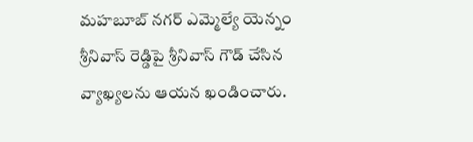మహబూబ్ నగర్ ఎమ్మెల్యే యెన్నం శ్రీనివాస్ రెడ్డిపై శ్రీనివాస్ గౌడ్ చేసిన వ్యాఖ్యలను ఆయన ఖండించారు.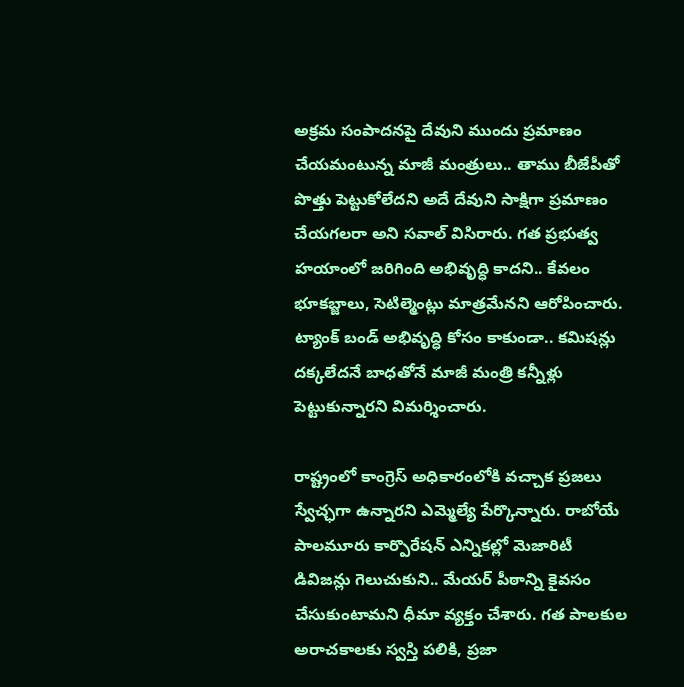అక్రమ సంపాదనపై దేవుని ముందు ప్రమాణం చేయమంటున్న మాజీ మంత్రులు.. తాము బీజేపీతో పొత్తు పెట్టుకోలేదని అదే దేవుని సాక్షిగా ప్రమాణం చేయగలరా అని సవాల్ విసిరారు. గత ప్రభుత్వ హయాంలో జరిగింది అభివృద్ధి కాదని.. కేవలం భూకబ్జాలు, సెటిల్మెంట్లు మాత్రమేనని ఆరోపించారు. ట్యాంక్ బండ్ అభివృద్ధి కోసం కాకుండా.. కమిషన్లు దక్కలేదనే బాధతోనే మాజీ మంత్రి కన్నీళ్లు పెట్టుకున్నారని విమర్శించారు.

రాష్ట్రంలో కాంగ్రెస్ అధికారంలోకి వచ్చాక ప్రజలు స్వేచ్ఛగా ఉన్నారని ఎమ్మెల్యే పేర్కొన్నారు. రాబోయే పాలమూరు కార్పొరేషన్ ఎన్నికల్లో మెజారిటీ డివిజన్లు గెలుచుకుని.. మేయర్ పీఠాన్ని కైవసం చేసుకుంటామని ధీమా వ్యక్తం చేశారు. గత పాలకుల అరాచకాలకు స్వస్తి పలికి, ప్రజా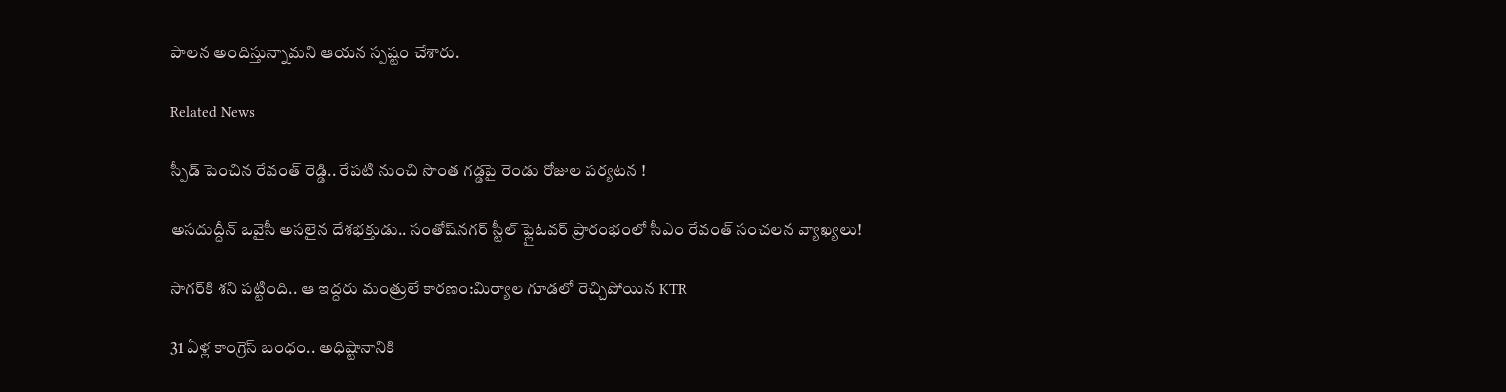పాలన అందిస్తున్నామని ఆయన స్పష్టం చేశారు.

Related News

స్పీడ్ పెంచిన రేవంత్ రెడ్డి.. రేపటి నుంచి సొంత గడ్డపై రెండు రోజుల పర్యటన !

అసదుద్దీన్ ఒవైసీ అసలైన దేశభక్తుడు.. సంతోష్‌నగర్ స్టీల్ ఫ్లైఓవర్ ప్రారంభంలో సీఎం రేవంత్ సంచలన వ్యాఖ్యలు!

సాగర్‌కి శని పట్టింది.. ఆ ఇద్దరు మంత్రులే కారణం:మిర్యాల గూడలో రెచ్చిపోయిన KTR

31 ఏళ్ల కాంగ్రెస్ బంధం.. అధిష్టానానికి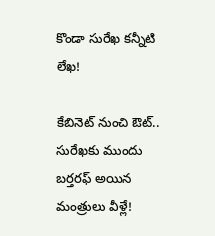కొండా సురేఖ కన్నీటి లేఖ!

కేబినెట్ నుంచి ఔట్.. సురేఖకు ముందు బర్తరఫ్ అయిన మంత్రులు వీళ్లే!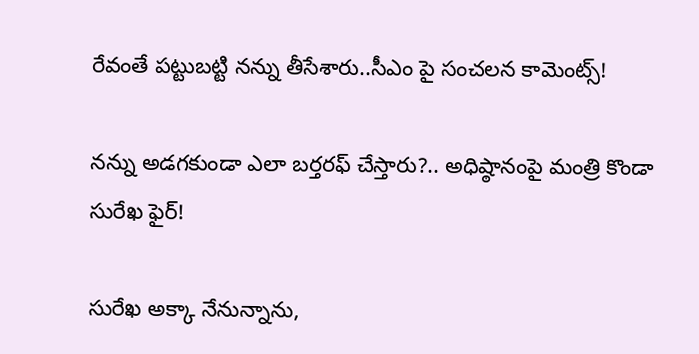రేవంతే పట్టుబట్టి నన్ను తీసేశారు..సీఎం పై సంచలన కామెంట్స్!

నన్ను అడగకుండా ఎలా బర్తరఫ్ చేస్తారు?.. అధిష్ఠానంపై మంత్రి కొండా సురేఖ ఫైర్!

సురేఖ అక్కా నేనున్నాను,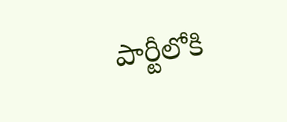పార్టీలోకి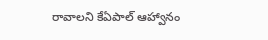రావాలని కేఏపాల్ ఆహ్వానం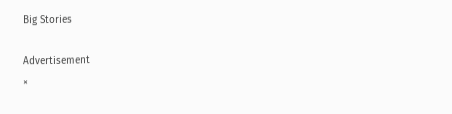Big Stories

Advertisement
×